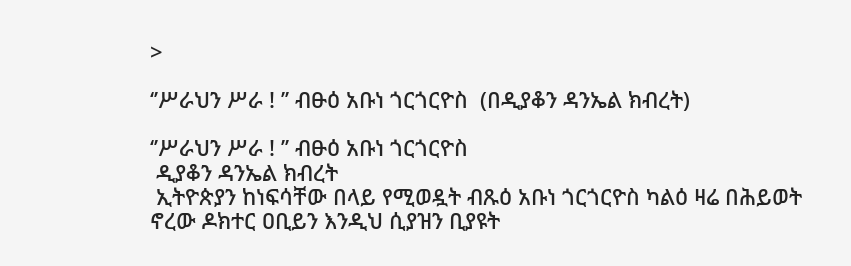>

‘’ሥራህን ሥራ ! ’’ ብፁዕ አቡነ ጎርጎርዮስ  (በዲያቆን ዳንኤል ክብረት)

‘’ሥራህን ሥራ ! ’’ ብፁዕ አቡነ ጎርጎርዮስ
 ዲያቆን ዳንኤል ክብረት
 ኢትዮጵያን ከነፍሳቸው በላይ የሚወዷት ብጹዕ አቡነ ጎርጎርዮስ ካልዕ ዛሬ በሕይወት ኖረው ዶክተር ዐቢይን እንዲህ ሲያዝን ቢያዩት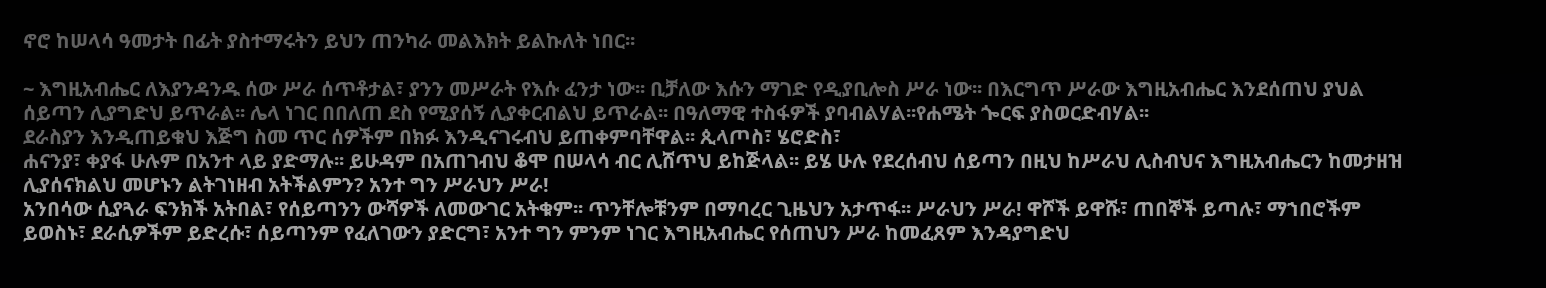ኖሮ ከሠላሳ ዓመታት በፊት ያስተማሩትን ይህን ጠንካራ መልእክት ይልኩለት ነበር፡፡

~ እግዚአብሔር ለእያንዳንዱ ሰው ሥራ ሰጥቶታል፣ ያንን መሥራት የእሱ ፈንታ ነው፡፡ ቢቻለው እሱን ማገድ የዲያቢሎስ ሥራ ነው፡፡ በእርግጥ ሥራው እግዚአብሔር እንደሰጠህ ያህል ሰይጣን ሊያግድህ ይጥራል፡፡ ሌላ ነገር በበለጠ ደስ የሚያሰኝ ሊያቀርብልህ ይጥራል፡፡ በዓለማዊ ተስፋዎች ያባብልሃል፡፡የሐሜት ጐርፍ ያስወርድብሃል፡፡
ደራስያን እንዲጠይቁህ እጅግ ስመ ጥር ሰዎችም በክፉ እንዲናገሩብህ ይጠቀምባቸዋል፡፡ ጲላጦስ፣ ሄሮድስ፣
ሐናንያ፣ ቀያፋ ሁሉም በአንተ ላይ ያድማሉ፡፡ ይሁዳም በአጠገብህ ቆሞ በሠላሳ ብር ሊሸጥህ ይከጅላል፡፡ ይሄ ሁሉ የደረሰብህ ሰይጣን በዚህ ከሥራህ ሊስብህና እግዚአብሔርን ከመታዘዝ ሊያሰናክልህ መሆኑን ልትገነዘብ አትችልምን? አንተ ግን ሥራህን ሥራ!
አንበሳው ሲያጓራ ፍንክች አትበል፣ የሰይጣንን ውሻዎች ለመውገር አትቁም፡፡ ጥንቸሎቹንም በማባረር ጊዜህን አታጥፋ፡፡ ሥራህን ሥራ! ዋሾች ይዋሹ፣ ጠበኞች ይጣሉ፣ ማኀበሮችም ይወስኑ፣ ደራሲዎችም ይድረሱ፣ ሰይጣንም የፈለገውን ያድርግ፣ አንተ ግን ምንም ነገር እግዚአብሔር የሰጠህን ሥራ ከመፈጸም እንዳያግድህ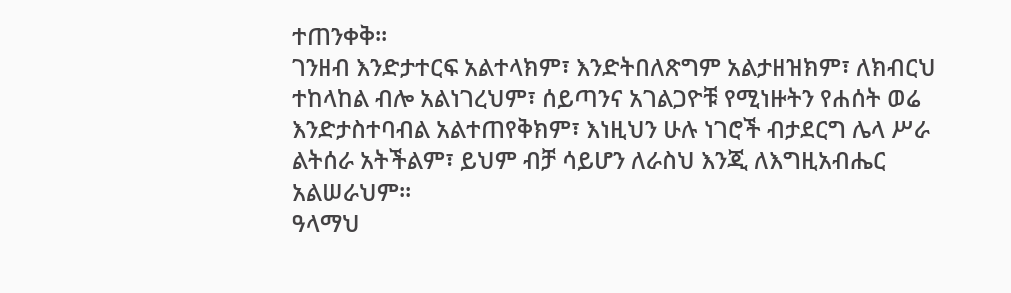ተጠንቀቅ፡፡
ገንዘብ እንድታተርፍ አልተላክም፣ እንድትበለጽግም አልታዘዝክም፣ ለክብርህ ተከላከል ብሎ አልነገረህም፣ ሰይጣንና አገልጋዮቹ የሚነዙትን የሐሰት ወሬ እንድታስተባብል አልተጠየቅክም፣ እነዚህን ሁሉ ነገሮች ብታደርግ ሌላ ሥራ ልትሰራ አትችልም፣ ይህም ብቻ ሳይሆን ለራስህ እንጂ ለእግዚአብሔር አልሠራህም፡፡
ዓላማህ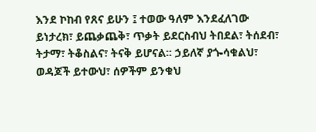እንደ ኮከብ የጸና ይሁን ፤ ተወው ዓለም እንደፈለገው ይነታረክ፣ ይጨቃጨቅ፣ ጥቃት ይደርስብህ ትበደል፣ ትሰደብ፣ ትታማ፣ ትቆስልና፣ ትናቅ ይሆናል፡፡ ኃይለኛ ያጐሳቁልህ፣ ወዳጆች ይተውህ፣ ሰዎችም ይንቁህ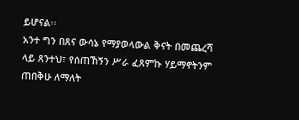ይሆናል፡፡
አንተ ግን በጸና ውሳኔ የማያወላውል ቅናት በመጨረሻ ላይ ጸንተህ፣ የሰጠኸኝን ሥራ ፈጸምኩ ሃይማኖትንም ጠበቅሁ ለማለት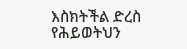እስክትችል ድረስ የሕይወትህን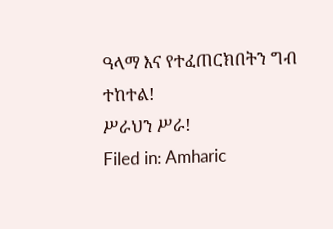ዓላማ እና የተፈጠርክበትን ግብ ተከተል!
ሥራህን ሥራ!
Filed in: Amharic